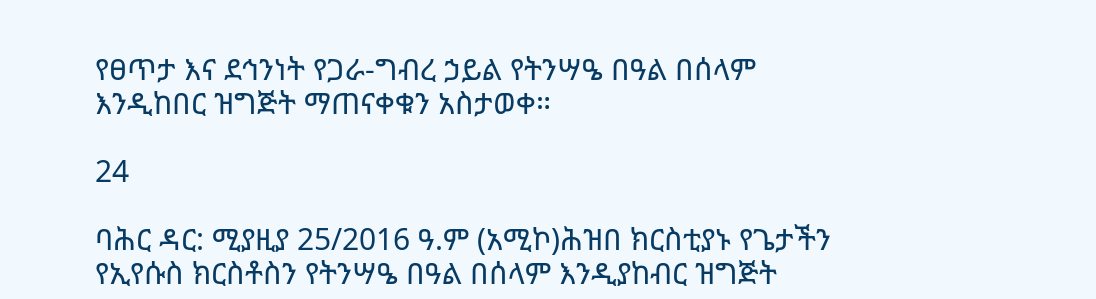የፀጥታ እና ደኅንነት የጋራ-ግብረ ኃይል የትንሣዔ በዓል በሰላም እንዲከበር ዝግጅት ማጠናቀቁን አስታወቀ።

24

ባሕር ዳር: ሚያዚያ 25/2016 ዓ.ም (አሚኮ)ሕዝበ ክርስቲያኑ የጌታችን የኢየሱስ ክርስቶስን የትንሣዔ በዓል በሰላም እንዲያከብር ዝግጅት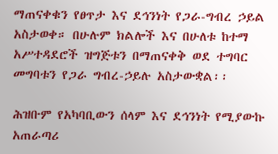ማጠናቀቁን የፀጥታ እና ደኅንነት የጋራ-ግብረ ኃይል አስታወቀ። በሁሉም ክልሎች እና በሁለቱ ከተማ አሥተዳደሮች ዝግጅቱን በማጠናቀቅ ወደ ተግባር መግባቱን የጋራ ግብረ-ኃይሉ አስታውቋል፡፡

ሕዝቡም የአካባቢውን ሰላም እና ደኅንነት የሚያውኩ አጠራጣሪ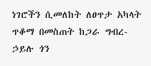ነገሮችን ሲመለከት ለፀጥታ አካላት ጥቆማ በመስጠት ከጋራ ግብረ-ኃይሉ ጎን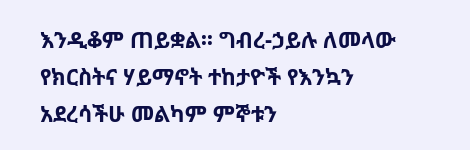እንዲቆም ጠይቋል፡፡ ግብረ-ኃይሉ ለመላው የክርስትና ሃይማኖት ተከታዮች የእንኳን አደረሳችሁ መልካም ምኞቱን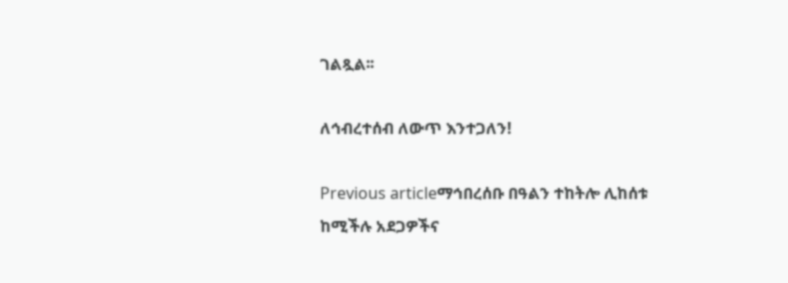ገልጿል፡፡

ለኅብረተሰብ ለውጥ እንተጋለን!

Previous articleማኅበረሰቡ በዓልን ተከትሎ ሊከሰቱ ከሚችሉ አደጋዎችና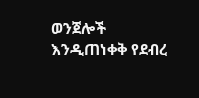ወንጀሎች እንዲጠነቀቅ የደብረ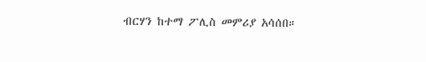ብርሃን ከተማ ፖሊስ መምሪያ አሳሰበ።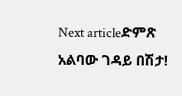Next articleድምጽ አልባው ገዳይ በሽታ!